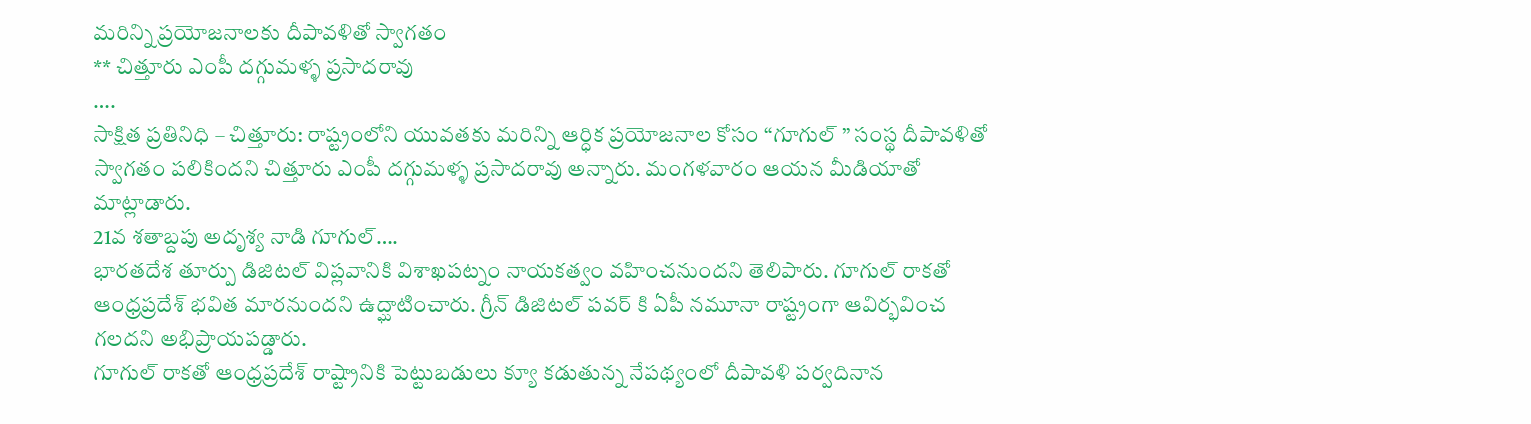మరిన్ని ప్రయోజనాలకు దీపావళితో స్వాగతం
** చిత్తూరు ఎంపీ దగ్గుమళ్ళ ప్రసాదరావు
….
సాక్షిత ప్రతినిధి – చిత్తూరు: రాష్ట్రంలోని యువతకు మరిన్ని ఆర్ధిక ప్రయోజనాల కోసం “గూగుల్ ” సంస్థ దీపావళితో స్వాగతం పలికిందని చిత్తూరు ఎంపీ దగ్గుమళ్ళ ప్రసాదరావు అన్నారు. మంగళవారం ఆయన మీడియాతో మాట్లాడారు.
21వ శతాబ్దపు అదృశ్య నాడి గూగుల్….
భారతదేశ తూర్పు డిజిటల్ విప్లవానికి విశాఖపట్నం నాయకత్వం వహించనుందని తెలిపారు. గూగుల్ రాకతో ఆంధ్రప్రదేశ్ భవిత మారనుందని ఉద్ఘాటించారు. గ్రీన్ డిజిటల్ పవర్ కి ఏపీ నమూనా రాష్ట్రంగా ఆవిర్భవించ గలదని అభిప్రాయపడ్డారు.
గూగుల్ రాకతో ఆంధ్రప్రదేశ్ రాష్ట్రానికి పెట్టుబడులు క్యూ కడుతున్న నేపథ్యంలో దీపావళి పర్వదినాన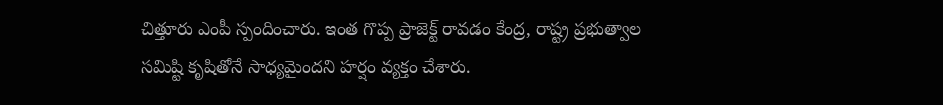చిత్తూరు ఎంపీ స్పందించారు. ఇంత గొప్ప ప్రాజెక్ట్ రావడం కేంద్ర, రాష్ట్ర ప్రభుత్వాల సమిష్టి కృషితోనే సాధ్యమైందని హర్షం వ్యక్తం చేశారు.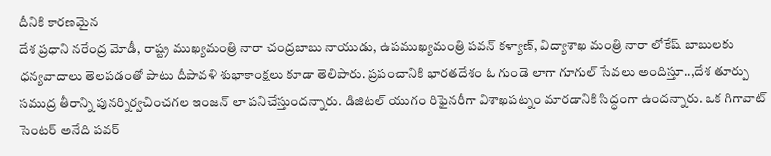దీనికి కారణమైన
దేశ ప్రధాని నరేంద్ర మోడీ, రాష్ట్ర ముఖ్యమంత్రి నారా చంద్రబాబు నాయుడు, ఉపముఖ్యమంత్రి పవన్ కళ్యాణ్, విద్యాశాఖ మంత్రి నారా లోకేష్ బాబులకు ధన్యవాదాలు తెలపడంతో పాటు దీపావళి శుభాకాంక్షలు కూడా తెలిపారు. ప్రపంచానికి భారతదేశం ఓ గుండె లాగా గూగుల్ సేవలు అందిస్తూ..,దేశ తూర్పు సముద్ర తీరాన్ని పునర్నిర్వచించగల ఇంజన్ లా పనిచేస్తుందన్నారు. డిజిటల్ యుగం రిఫైనరీగా విశాఖపట్నం మారడానికి సిద్ధంగా ఉందన్నారు. ఒక గిగావాట్ సెంటర్ అనేది పవర్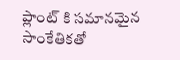ప్లాంట్ కి సమానమైన సాంకేతికతో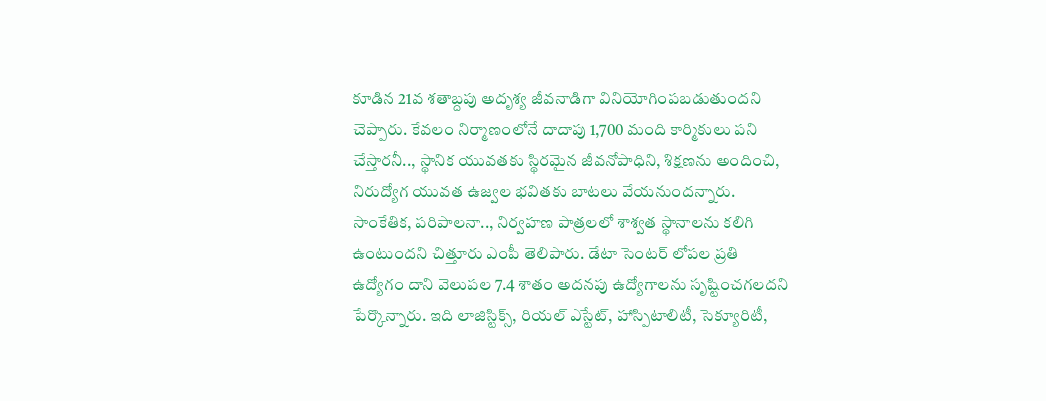కూడిన 21వ శతాబ్దపు అదృశ్య జీవనాడిగా వినియోగింపబడుతుందని చెప్పారు. కేవలం నిర్మాణంలోనే దాదాపు 1,700 మంది కార్మికులు పని చేస్తారనీ.., స్థానిక యువతకు స్థిరమైన జీవనోపాధిని, శిక్షణను అందించి, నిరుద్యోగ యువత ఉజ్వల భవితకు బాటలు వేయనుందన్నారు.
సాంకేతిక, పరిపాలనా.., నిర్వహణ పాత్రలలో శాశ్వత స్థానాలను కలిగి ఉంటుందని చిత్తూరు ఎంపీ తెలిపారు. డేటా సెంటర్ లోపల ప్రతి ఉద్యోగం దాని వెలుపల 7.4 శాతం అదనపు ఉద్యోగాలను సృష్టించగలదని పేర్కొన్నారు. ఇది లాజిస్టిక్స్, రియల్ ఎస్టేట్, హాస్పిటాలిటీ, సెక్యూరిటీ,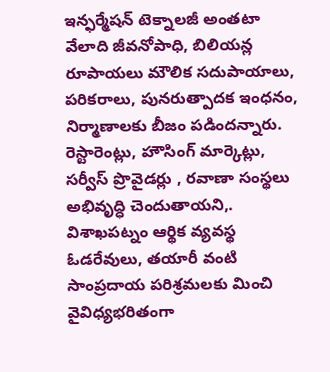ఇన్ఫర్మేషన్ టెక్నాలజీ అంతటా వేలాది జీవనోపాధి, బిలియన్ల రూపాయలు మౌలిక సదుపాయాలు, పరికరాలు, పునరుత్పాదక ఇంధనం, నిర్మాణాలకు బీజం పడిందన్నారు. రెస్టారెంట్లు, హౌసింగ్ మార్కెట్లు, సర్వీస్ ప్రొవైడర్లు , రవాణా సంస్థలు అభివృద్ధి చెందుతాయని,.
విశాఖపట్నం ఆర్థిక వ్యవస్థ ఓడరేవులు, తయారీ వంటి సాంప్రదాయ పరిశ్రమలకు మించి వైవిధ్యభరితంగా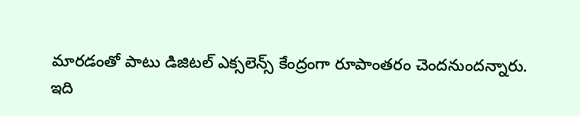మారడంతో పాటు డిజిటల్ ఎక్సలెన్స్ కేంద్రంగా రూపాంతరం చెందనుందన్నారు.
ఇది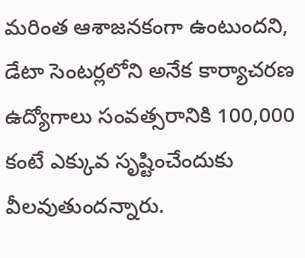మరింత ఆశాజనకంగా ఉంటుందని, డేటా సెంటర్లలోని అనేక కార్యాచరణ ఉద్యోగాలు సంవత్సరానికి 100,000 కంటే ఎక్కువ సృష్టించేందుకు వీలవుతుందన్నారు.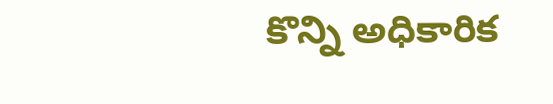కొన్ని అధికారిక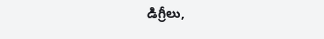డిగ్రీలు,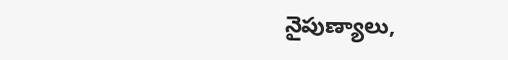నైపుణ్యాలు,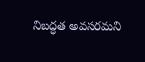నిబద్ధత అవసరమని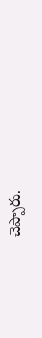చెప్పారు.